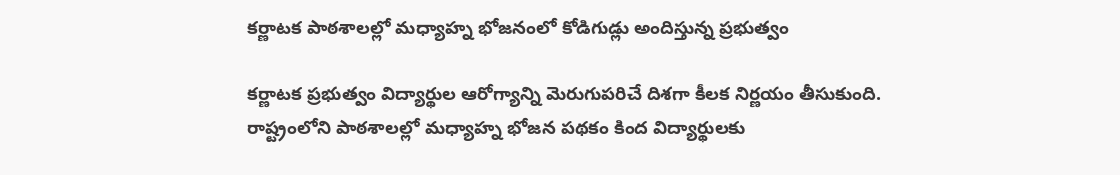కర్ణాటక పాఠశాలల్లో మధ్యాహ్న భోజనంలో కోడిగుడ్లు అందిస్తున్న ప్రభుత్వం

కర్ణాటక ప్రభుత్వం విద్యార్థుల ఆరోగ్యాన్ని మెరుగుపరిచే దిశగా కీలక నిర్ణయం తీసుకుంది. రాష్ట్రంలోని పాఠశాలల్లో మధ్యాహ్న భోజన పథకం కింద విద్యార్థులకు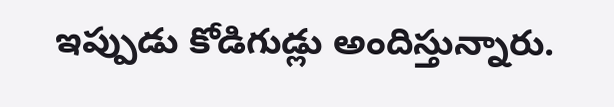ఇప్పుడు కోడిగుడ్లు అందిస్తున్నారు.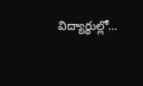విద్యార్థుల్లో…